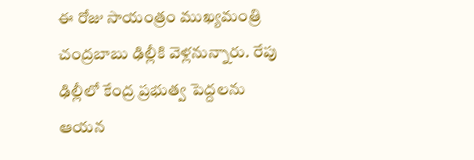ఈ రోజు సాయంత్రం ముఖ్యమంత్రి చంద్రబాబు ఢిల్లీకి వెళ్లనున్నారు. రేపు ఢిల్లీలో కేంద్ర ప్రభుత్వ పెద్దలను ఆయన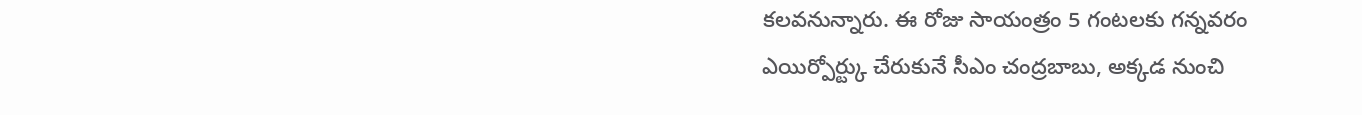కలవనున్నారు. ఈ రోజు సాయంత్రం 5 గంటలకు గన్నవరం ఎయిర్పోర్ట్కు చేరుకునే సీఎం చంద్రబాబు, అక్కడ నుంచి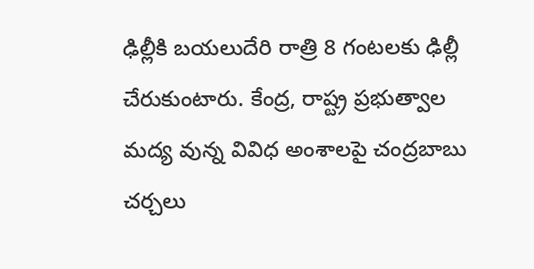ఢిల్లీకి బయలుదేరి రాత్రి 8 గంటలకు ఢిల్లీ చేరుకుంటారు. కేంద్ర, రాష్ట్ర ప్రభుత్వాల మద్య వున్న వివిధ అంశాలపై చంద్రబాబు చర్చలు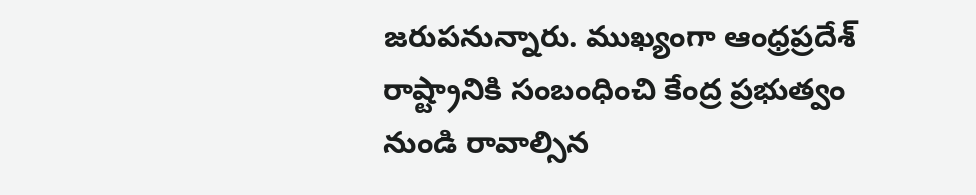జరుపనున్నారు. ముఖ్యంగా ఆంధ్రప్రదేశ్ రాష్ట్రానికి సంబంధించి కేంద్ర ప్రభుత్వం నుండి రావాల్సిన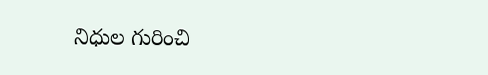నిధుల గురించి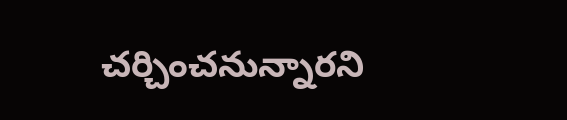చర్చించనున్నారని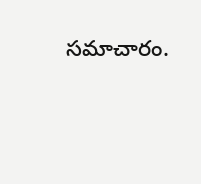సమాచారం.